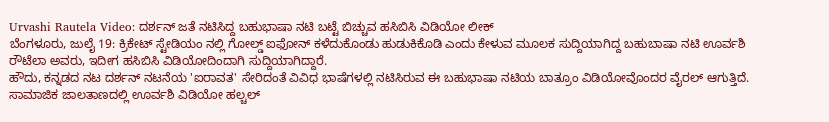Urvashi Rautela Video: ದರ್ಶನ್ ಜತೆ ನಟಿಸಿದ್ದ ಬಹುಭಾಷಾ ನಟಿ ಬಟ್ಟೆ ಬಿಚ್ಚುವ ಹಸಿಬಿಸಿ ವಿಡಿಯೋ ಲೀಕ್
ಬೆಂಗಳೂರು, ಜುಲೈ 19: ಕ್ರಿಕೇಟ್ ಸ್ಟೇಡಿಯಂ ನಲ್ಲಿ ಗೋಲ್ಡ್ ಐಫೋನ್ ಕಳೆದುಕೊಂಡು ಹುಡುಕಿಕೊಡಿ ಎಂದು ಕೇಳುವ ಮೂಲಕ ಸುದ್ದಿಯಾಗಿದ್ದ ಬಹುಬಾಷಾ ನಟಿ ಊರ್ವಶಿ ರೌಟೆಲಾ ಅವರು, ಇದೀಗ ಹಸಿಬಿಸಿ ವಿಡಿಯೋದಿಂದಾಗಿ ಸುದ್ದಿಯಾಗಿದ್ದಾರೆ.
ಹೌದು, ಕನ್ನಡದ ನಟ ದರ್ಶನ್ ನಟನೆಯ 'ಐರಾವತ' ಸೇರಿದಂತೆ ವಿವಿಧ ಭಾಷೆಗಳಲ್ಲಿ ನಟಿಸಿರುವ ಈ ಬಹುಭಾಷಾ ನಟಿಯ ಬಾತ್ರೂಂ ವಿಡಿಯೋವೊಂದರ ವೈರಲ್ ಆಗುತ್ತಿದೆ. ಸಾಮಾಜಿಕ ಜಾಲತಾಣದಲ್ಲಿ ಊರ್ವಶಿ ವಿಡಿಯೋ ಹಲ್ಚಲ್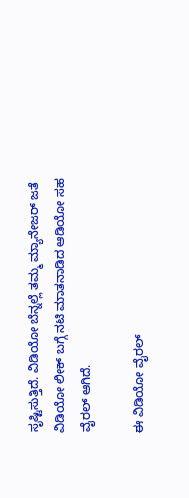ಸೃಷ್ಟಿಸುತ್ತಿದೆ. ವಿಡಿಯೋ ಬೆನ್ನಲ್ಲೆ ತಮ್ಮ ಮ್ಯಾನೇಜರ್ ಜತೆ ವಿಡಿಯೋ ಲೀಕ್ ಬಗ್ಗೆ ನಟಿ ಮಾತನಾಡಿದ ಆಡಿಯೋ ಸಹ ವೈರಲ್ ಆಗಿದೆ.

ಈ ವಿಡಿಯೋ ವೈರಲ್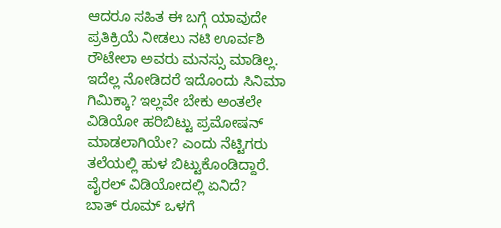ಆದರೂ ಸಹಿತ ಈ ಬಗ್ಗೆ ಯಾವುದೇ ಪ್ರತಿಕ್ರಿಯೆ ನೀಡಲು ನಟಿ ಊರ್ವಶಿ ರೌಟೇಲಾ ಅವರು ಮನಸ್ಸು ಮಾಡಿಲ್ಲ. ಇದೆಲ್ಲ ನೋಡಿದರೆ ಇದೊಂದು ಸಿನಿಮಾ ಗಿಮಿಕ್ಕಾ? ಇಲ್ಲವೇ ಬೇಕು ಅಂತಲೇ ವಿಡಿಯೋ ಹರಿಬಿಟ್ಟು ಪ್ರಮೋಷನ್ ಮಾಡಲಾಗಿಯೇ? ಎಂದು ನೆಟ್ಟಿಗರು ತಲೆಯಲ್ಲಿ ಹುಳ ಬಿಟ್ಟುಕೊಂಡಿದ್ದಾರೆ.
ವೈರಲ್ ವಿಡಿಯೋದಲ್ಲಿ ಏನಿದೆ?
ಬಾತ್ ರೂಮ್ ಒಳಗೆ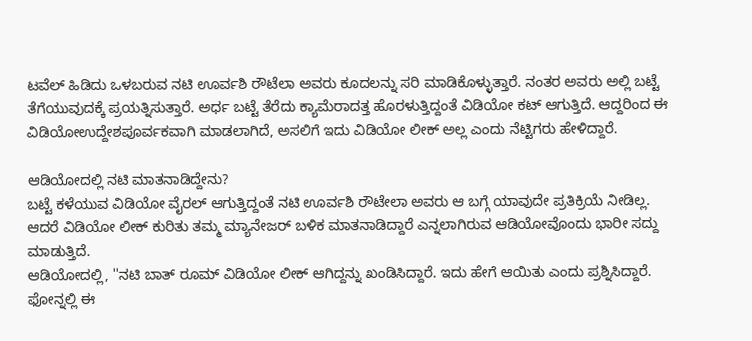ಟವೆಲ್ ಹಿಡಿದು ಒಳಬರುವ ನಟಿ ಊರ್ವಶಿ ರೌಟೆಲಾ ಅವರು ಕೂದಲನ್ನು ಸರಿ ಮಾಡಿಕೊಳ್ಳುತ್ತಾರೆ. ನಂತರ ಅವರು ಅಲ್ಲಿ ಬಟ್ಟೆ ತೆಗೆಯುವುದಕ್ಕೆ ಪ್ರಯತ್ನಿಸುತ್ತಾರೆ. ಅರ್ಧ ಬಟ್ಟೆ ತೆರೆದು ಕ್ಯಾಮೆರಾದತ್ತ ಹೊರಳುತ್ತಿದ್ದಂತೆ ವಿಡಿಯೋ ಕಟ್ ಆಗುತ್ತಿದೆ. ಆದ್ದರಿಂದ ಈ ವಿಡಿಯೋಉದ್ದೇಶಪೂರ್ವಕವಾಗಿ ಮಾಡಲಾಗಿದೆ, ಅಸಲಿಗೆ ಇದು ವಿಡಿಯೋ ಲೀಕ್ ಅಲ್ಲ ಎಂದು ನೆಟ್ಟಿಗರು ಹೇಳಿದ್ದಾರೆ.

ಆಡಿಯೋದಲ್ಲಿ ನಟಿ ಮಾತನಾಡಿದ್ದೇನು?
ಬಟ್ಟೆ ಕಳೆಯುವ ವಿಡಿಯೋ ವೈರಲ್ ಆಗುತ್ತಿದ್ದಂತೆ ನಟಿ ಊರ್ವಶಿ ರೌಟೇಲಾ ಅವರು ಆ ಬಗ್ಗೆ ಯಾವುದೇ ಪ್ರತಿಕ್ರಿಯೆ ನೀಡಿಲ್ಲ. ಆದರೆ ವಿಡಿಯೋ ಲೀಕ್ ಕುರಿತು ತಮ್ಮ ಮ್ಯಾನೇಜರ್ ಬಳಿಕ ಮಾತನಾಡಿದ್ದಾರೆ ಎನ್ನಲಾಗಿರುವ ಆಡಿಯೋವೊಂದು ಭಾರೀ ಸದ್ದು ಮಾಡುತ್ತಿದೆ.
ಆಡಿಯೋದಲ್ಲಿ, ''ನಟಿ ಬಾತ್ ರೂಮ್ ವಿಡಿಯೋ ಲೀಕ್ ಆಗಿದ್ದನ್ನು ಖಂಡಿಸಿದ್ದಾರೆ. ಇದು ಹೇಗೆ ಆಯಿತು ಎಂದು ಪ್ರಶ್ನಿಸಿದ್ದಾರೆ. ಫೋನ್ನಲ್ಲಿ ಈ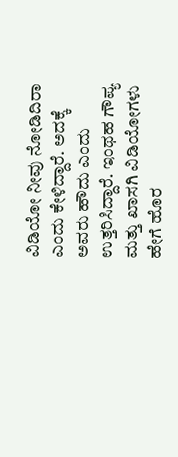ವಿಡಿಯೋ ನೀವು ನೋಡಿದಿರಾ ಎಂದು ಕೇಳಿದ್ದಾರೆ. ಅದಕ್ಕೆ ಅವರು ಹೌದು ಎಂದು ಉತ್ತರಿಸಿದ್ದಾರೆ. ಇಂಥಹ ಗೌಪ್ಯ ಮತ್ತು ಖಾಸಗಿ ವಿಡಿಯೋಗಳು ಹೇಗೆ ಹೊರ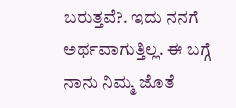ಬರುತ್ತವೆ?. ಇದು ನನಗೆ ಅರ್ಥವಾಗುತ್ತಿಲ್ಲ. ಈ ಬಗ್ಗೆ ನಾನು ನಿಮ್ಮ ಜೊತೆ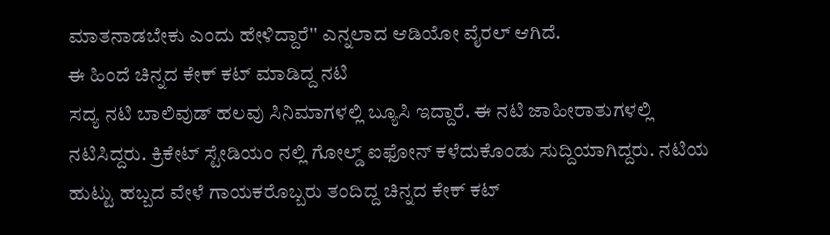ಮಾತನಾಡಬೇಕು ಎಂದು ಹೇಳಿದ್ದಾರೆ'' ಎನ್ನಲಾದ ಆಡಿಯೋ ವೈರಲ್ ಆಗಿದೆ.
ಈ ಹಿಂದೆ ಚಿನ್ನದ ಕೇಕ್ ಕಟ್ ಮಾಡಿದ್ದ ನಟಿ
ಸದ್ಯ ನಟಿ ಬಾಲಿವುಡ್ ಹಲವು ಸಿನಿಮಾಗಳಲ್ಲಿ ಬ್ಯೂಸಿ ಇದ್ದಾರೆ. ಈ ನಟಿ ಜಾಹೀರಾತುಗಳಲ್ಲಿ ನಟಿಸಿದ್ದರು. ಕ್ರಿಕೇಟ್ ಸ್ಟೇಡಿಯಂ ನಲ್ಲಿ ಗೋಲ್ಡ್ ಐಫೋನ್ ಕಳೆದುಕೊಂಡು ಸುದ್ದಿಯಾಗಿದ್ದರು. ನಟಿಯ ಹುಟ್ಟು ಹಬ್ಬದ ವೇಳೆ ಗಾಯಕರೊಬ್ಬರು ತಂದಿದ್ದ ಚಿನ್ನದ ಕೇಕ್ ಕಟ್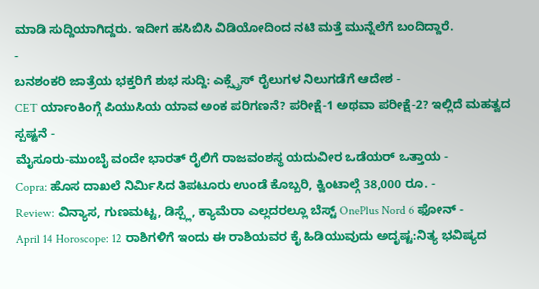ಮಾಡಿ ಸುದ್ದಿಯಾಗಿದ್ದರು. ಇದೀಗ ಹಸಿಬಿಸಿ ವಿಡಿಯೋದಿಂದ ನಟಿ ಮತ್ತೆ ಮುನ್ನೆಲೆಗೆ ಬಂದಿದ್ದಾರೆ.
-
ಬನಶಂಕರಿ ಜಾತ್ರೆಯ ಭಕ್ತರಿಗೆ ಶುಭ ಸುದ್ದಿ: ಎಕ್ಸ್ಪ್ರೆಸ್ ರೈಲುಗಳ ನಿಲುಗಡೆಗೆ ಆದೇಶ -
CET ರ್ಯಾಂಕಿಂಗ್ಗೆ ಪಿಯುಸಿಯ ಯಾವ ಅಂಕ ಪರಿಗಣನೆ? ಪರೀಕ್ಷೆ-1 ಅಥವಾ ಪರೀಕ್ಷೆ-2? ಇಲ್ಲಿದೆ ಮಹತ್ವದ ಸ್ಪಷ್ಟನೆ -
ಮೈಸೂರು-ಮುಂಬೈ ವಂದೇ ಭಾರತ್ ರೈಲಿಗೆ ರಾಜವಂಶಸ್ಥ ಯದುವೀರ ಒಡೆಯರ್ ಒತ್ತಾಯ -
Copra: ಹೊಸ ದಾಖಲೆ ನಿರ್ಮಿಸಿದ ತಿಪಟೂರು ಉಂಡೆ ಕೊಬ್ಬರಿ, ಕ್ವಿಂಟಾಲ್ಗೆ 38,000 ರೂ. -
Review: ವಿನ್ಯಾಸ, ಗುಣಮಟ್ಟ, ಡಿಸ್ಪ್ಲೆ, ಕ್ಯಾಮೆರಾ ಎಲ್ಲದರಲ್ಲೂ ಬೆಸ್ಟ್ OnePlus Nord 6 ಫೋನ್ -
April 14 Horoscope: 12 ರಾಶಿಗಳಿಗೆ ಇಂದು ಈ ರಾಶಿಯವರ ಕೈ ಹಿಡಿಯುವುದು ಅದೃಷ್ಟ:ನಿತ್ಯ ಭವಿಷ್ಯದ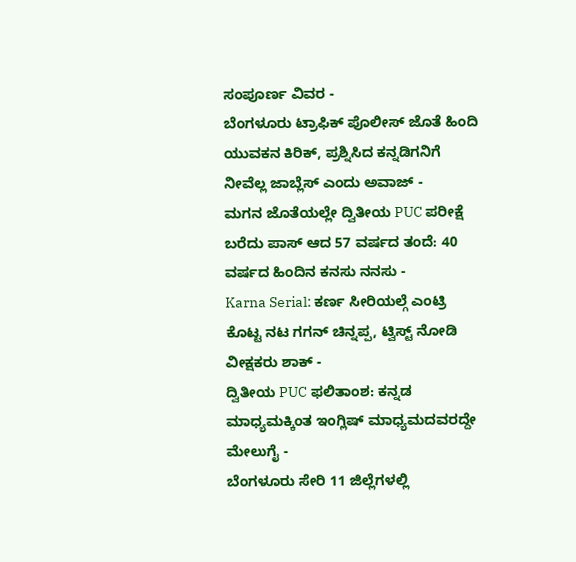ಸಂಪೂರ್ಣ ವಿವರ -
ಬೆಂಗಳೂರು ಟ್ರಾಫಿಕ್ ಪೊಲೀಸ್ ಜೊತೆ ಹಿಂದಿ ಯುವಕನ ಕಿರಿಕ್, ಪ್ರಶ್ನಿಸಿದ ಕನ್ನಡಿಗನಿಗೆ ನೀವೆಲ್ಲ ಜಾಬ್ಲೆಸ್ ಎಂದು ಅವಾಜ್ -
ಮಗನ ಜೊತೆಯಲ್ಲೇ ದ್ವಿತೀಯ PUC ಪರೀಕ್ಷೆ ಬರೆದು ಪಾಸ್ ಆದ 57 ವರ್ಷದ ತಂದೆ: 40 ವರ್ಷದ ಹಿಂದಿನ ಕನಸು ನನಸು -
Karna Serial: ಕರ್ಣ ಸೀರಿಯಲ್ಗೆ ಎಂಟ್ರಿ ಕೊಟ್ಟ ನಟ ಗಗನ್ ಚಿನ್ನಪ್ಪ, ಟ್ವಿಸ್ಟ್ ನೋಡಿ ವೀಕ್ಷಕರು ಶಾಕ್ -
ದ್ವಿತೀಯ PUC ಫಲಿತಾಂಶ: ಕನ್ನಡ ಮಾಧ್ಯಮಕ್ಕಿಂತ ಇಂಗ್ಲಿಷ್ ಮಾಧ್ಯಮದವರದ್ದೇ ಮೇಲುಗೈ -
ಬೆಂಗಳೂರು ಸೇರಿ 11 ಜಿಲ್ಲೆಗಳಲ್ಲಿ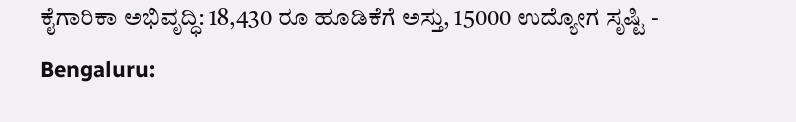ಕೈಗಾರಿಕಾ ಅಭಿವೃದ್ಧಿ: 18,430 ರೂ ಹೂಡಿಕೆಗೆ ಅಸ್ತು, 15000 ಉದ್ಯೋಗ ಸೃಷ್ಟಿ -
Bengaluru: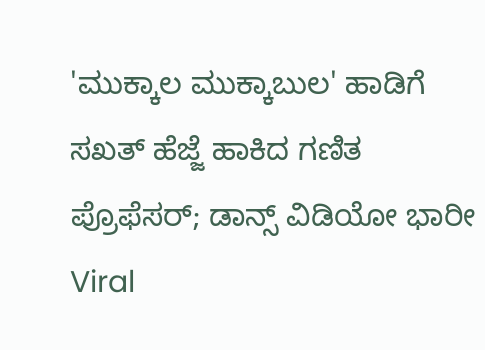'ಮುಕ್ಕಾಲ ಮುಕ್ಕಾಬುಲ' ಹಾಡಿಗೆ ಸಖತ್ ಹೆಜ್ಜೆ ಹಾಕಿದ ಗಣಿತ ಪ್ರೊಫೆಸರ್; ಡಾನ್ಸ್ ವಿಡಿಯೋ ಭಾರೀ Viral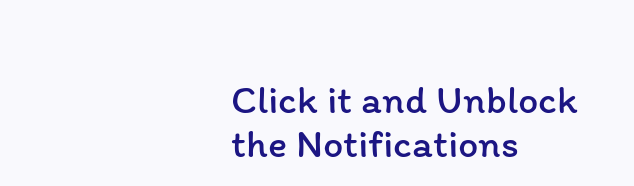Click it and Unblock the Notifications